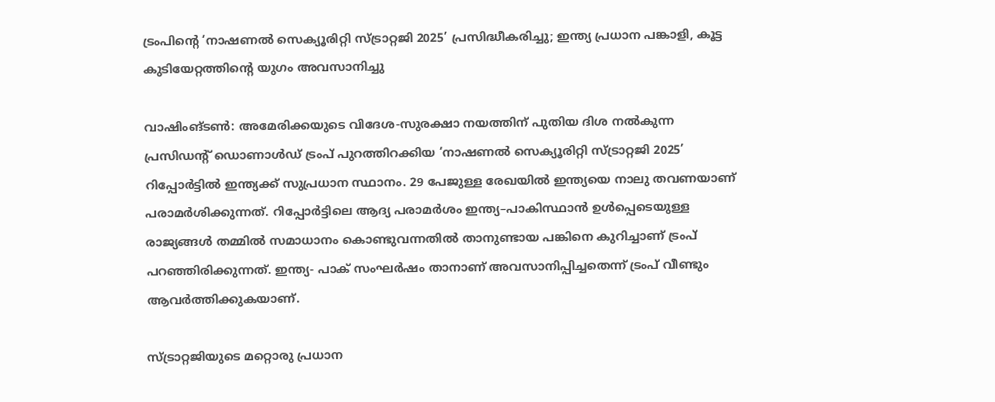ട്രംപിന്റെ ‘നാഷണല്‍ സെക്യൂരിറ്റി സ്ട്രാറ്റജി 2025’ പ്രസിദ്ധീകരിച്ചു; ഇന്ത്യ പ്രധാന പങ്കാളി, കൂട്ട കുടിയേറ്റത്തിന്റെ യുഗം അവസാനിച്ചു

വാഷിംങ്ടൺ: അമേരിക്കയുടെ വിദേശ-സുരക്ഷാ നയത്തിന് പുതിയ ദിശ നൽകുന്ന പ്രസിഡന്റ് ഡൊണാള്‍ഡ് ട്രംപ് പുറത്തിറക്കിയ ‘നാഷണല്‍ സെക്യൂരിറ്റി സ്ട്രാറ്റജി 2025’ റിപ്പോര്‍ട്ടിൽ ഇന്ത്യക്ക് സുപ്രധാന സ്ഥാനം. 29 പേജുള്ള രേഖയില്‍ ഇന്ത്യയെ നാലു തവണയാണ് പരാമര്‍ശിക്കുന്നത്. റിപ്പോര്‍ട്ടിലെ ആദ്യ പരാമര്‍ശം ഇന്ത്യ–പാകിസ്ഥാന്‍ ഉള്‍പ്പെടെയുള്ള രാജ്യങ്ങള്‍ തമ്മില്‍ സമാധാനം കൊണ്ടുവന്നതില്‍ താനുണ്ടായ പങ്കിനെ കുറിച്ചാണ് ട്രംപ് പറഞ്ഞിരിക്കുന്നത്. ഇന്ത്യ- പാക് സംഘർഷം താനാണ് അവസാനിപ്പിച്ചതെന്ന് ട്രംപ് വീണ്ടും ആവർത്തിക്കുകയാണ്.

സ്ട്രാറ്റജിയുടെ മറ്റൊരു പ്രധാന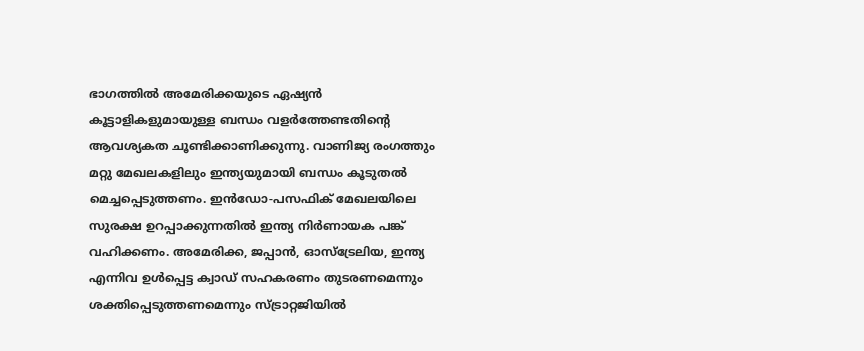ഭാഗത്തില്‍ അമേരിക്കയുടെ ഏഷ്യന്‍ കൂട്ടാളികളുമായുള്ള ബന്ധം വളര്‍ത്തേണ്ടതിന്റെ ആവശ്യകത ചൂണ്ടിക്കാണിക്കുന്നു. വാണിജ്യ രംഗത്തും മറ്റു മേഖലകളിലും ഇന്ത്യയുമായി ബന്ധം കൂടുതല്‍ മെച്ചപ്പെടുത്തണം. ഇന്‍ഡോ-പസഫിക് മേഖലയിലെ സുരക്ഷ ഉറപ്പാക്കുന്നതില്‍ ഇന്ത്യ നിര്‍ണായക പങ്ക് വഹിക്കണം. അമേരിക്ക, ജപ്പാന്‍, ഓസ്‌ട്രേലിയ, ഇന്ത്യ എന്നിവ ഉള്‍പ്പെട്ട ക്വാഡ് സഹകരണം തുടരണമെന്നും ശക്തിപ്പെടുത്തണമെന്നും സ്ട്രാറ്റജിയിൽ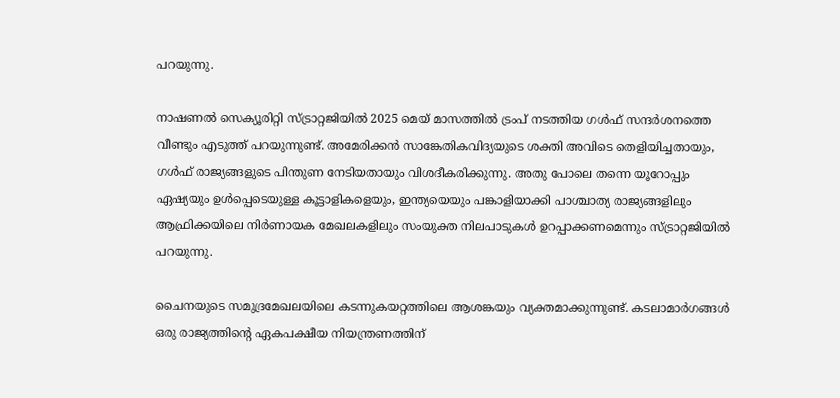പറയുന്നു.

നാഷണല്‍ സെക്യൂരിറ്റി സ്ട്രാറ്റജിയിൽ 2025 മെയ് മാസത്തില്‍ ട്രംപ് നടത്തിയ ഗള്‍ഫ് സന്ദര്‍ശനത്തെ വീണ്ടും എടുത്ത് പറയുന്നുണ്ട്. അമേരിക്കന്‍ സാങ്കേതികവിദ്യയുടെ ശക്തി അവിടെ തെളിയിച്ചതായും, ഗള്‍ഫ് രാജ്യങ്ങളുടെ പിന്തുണ നേടിയതായും വിശദീകരിക്കുന്നു. അതു പോലെ തന്നെ യൂറോപ്പും ഏഷ്യയും ഉള്‍പ്പെടെയുള്ള കൂട്ടാളികളെയും, ഇന്ത്യയെയും പങ്കാളിയാക്കി പാശ്ചാത്യ രാജ്യങ്ങളിലും ആഫ്രിക്കയിലെ നിര്‍ണായക മേഖലകളിലും സംയുക്ത നിലപാടുകള്‍ ഉറപ്പാക്കണമെന്നും സ്ട്രാറ്റജിയിൽ പറയുന്നു.

ചൈനയുടെ സമുദ്രമേഖലയിലെ കടന്നുകയറ്റത്തിലെ ആശങ്കയും വ്യക്തമാക്കുന്നുണ്ട്. കടലാമാര്‍ഗങ്ങള്‍ ഒരു രാജ്യത്തിന്റെ ഏകപക്ഷീയ നിയന്ത്രണത്തിന്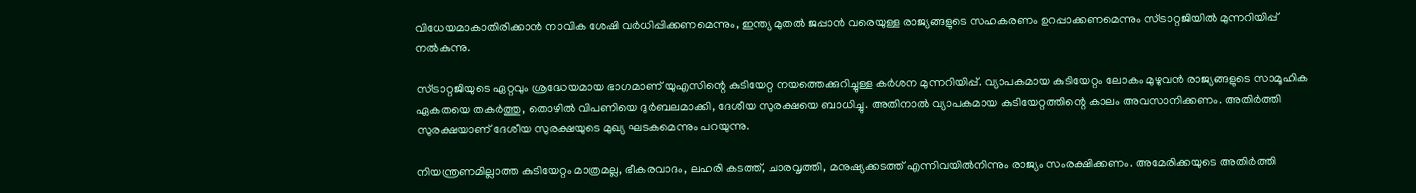വിധേയമാകാതിരിക്കാന്‍ നാവിക ശേഷി വര്‍ധിപ്പിക്കണമെന്നും, ഇന്ത്യ മുതൽ ജപ്പാന്‍ വരെയുള്ള രാജ്യങ്ങളുടെ സഹകരണം ഉറപ്പാക്കണമെന്നും സ്ട്രാറ്റജിയിൽ മുന്നറിയിപ്പ് നല്‍കുന്നു.

സ്ട്രാറ്റജിയുടെ ഏറ്റവും ശ്രദ്ധേയമായ ഭാഗമാണ് യുഎസിന്റെ കുടിയേറ്റ നയത്തെക്കുറിച്ചുള്ള കർശന മുന്നറിയിപ്പ്. വ്യാപകമായ കുടിയേറ്റം ലോകം മുഴുവന്‍ രാജ്യങ്ങളുടെ സാമൂഹിക ഏകതയെ തകര്‍ത്തു, തൊഴില്‍ വിപണിയെ ദുര്‍ബലമാക്കി, ദേശീയ സുരക്ഷയെ ബാധിച്ചു. അതിനാല്‍ വ്യാപകമായ കുടിയേറ്റത്തിന്റെ കാലം അവസാനിക്കണം. അതിര്‍ത്തി സുരക്ഷയാണ് ദേശീയ സുരക്ഷയുടെ മുഖ്യ ഘടകമെന്നും പറയുന്നു.

നിയന്ത്രണമില്ലാത്ത കുടിയേറ്റം മാത്രമല്ല, ഭീകരവാദം, ലഹരി കടത്ത്, ചാരവൃത്തി, മനുഷ്യക്കടത്ത് എന്നിവയില്‍നിന്നും രാജ്യം സംരക്ഷിക്കണം. അമേരിക്കയുടെ അതിര്‍ത്തി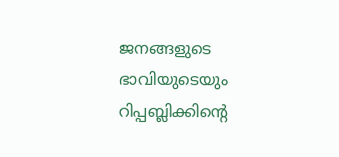ജനങ്ങളുടെ ഭാവിയുടെയും റിപ്പബ്ലിക്കിന്റെ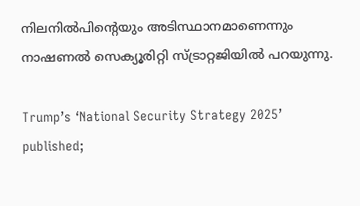നിലനില്‍പിന്റെയും അടിസ്ഥാനമാണെന്നും നാഷണല്‍ സെക്യൂരിറ്റി സ്ട്രാറ്റജിയിൽ പറയുന്നു.

Trump’s ‘National Security Strategy 2025’ published;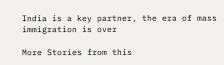India is a key partner, the era of mass immigration is over

More Stories from this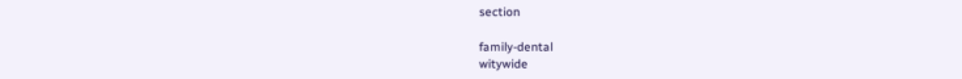section

family-dental
witywide